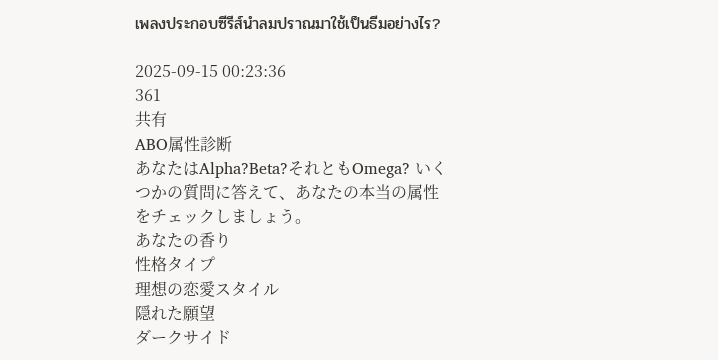เพลงประกอบซีรีส์นำลมปราณมาใช้เป็นธีมอย่างไร?

2025-09-15 00:23:36
361
共有
ABO属性診断
あなたはAlpha?Beta?それともOmega? いくつかの質問に答えて、あなたの本当の属性をチェックしましょう。
あなたの香り
性格タイプ
理想の恋愛スタイル
隠れた願望
ダークサイド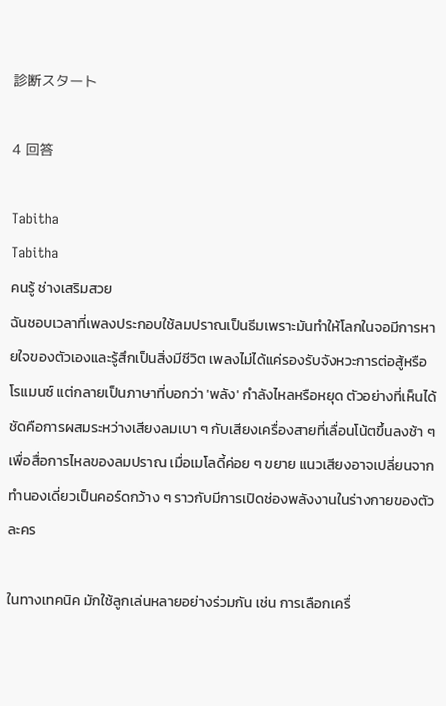診断スタート

4 回答

Tabitha
Tabitha
คนรู้ ช่างเสริมสวย
ฉันชอบเวลาที่เพลงประกอบใช้ลมปราณเป็นธีมเพราะมันทำให้โลกในจอมีการหายใจของตัวเองและรู้สึกเป็นสิ่งมีชีวิต เพลงไม่ได้แค่รองรับจังหวะการต่อสู้หรือโรแมนซ์ แต่กลายเป็นภาษาที่บอกว่า 'พลัง' กำลังไหลหรือหยุด ตัวอย่างที่เห็นได้ชัดคือการผสมระหว่างเสียงลมเบา ๆ กับเสียงเครื่องสายที่เลื่อนโน้ตขึ้นลงช้า ๆ เพื่อสื่อการไหลของลมปราณ เมื่อเมโลดี้ค่อย ๆ ขยาย แนวเสียงอาจเปลี่ยนจากทำนองเดี่ยวเป็นคอร์ดกว้าง ๆ ราวกับมีการเปิดช่องพลังงานในร่างกายของตัวละคร

ในทางเทคนิค มักใช้ลูกเล่นหลายอย่างร่วมกัน เช่น การเลือกเครื่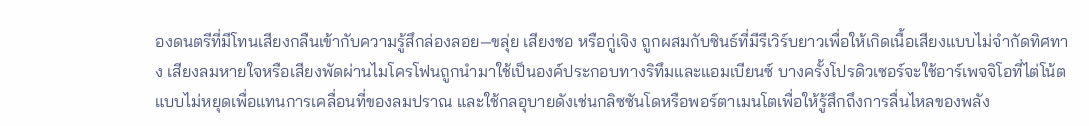องดนตรีที่มีโทนเสียงกลืนเข้ากับความรู้สึกล่องลอย—ขลุ่ย เสียงซอ หรือกู่เจิง ถูกผสมกับซินธ์ที่มีรีเวิร์บยาวเพื่อให้เกิดเนื้อเสียงแบบไม่จำกัดทิศทาง เสียงลมหายใจหรือเสียงพัดผ่านไมโครโฟนถูกนำมาใช้เป็นองค์ประกอบทางริทึมและแอมเบียนซ์ บางครั้งโปรดิวเซอร์จะใช้อาร์เพจจิโอที่ไต่โน้ตแบบไม่หยุดเพื่อแทนการเคลื่อนที่ของลมปราณ และใช้กลอุบายดังเช่นกลิซซันโดหรือพอร์ตาเมนโตเพื่อให้รู้สึกถึงการลื่นไหลของพลัง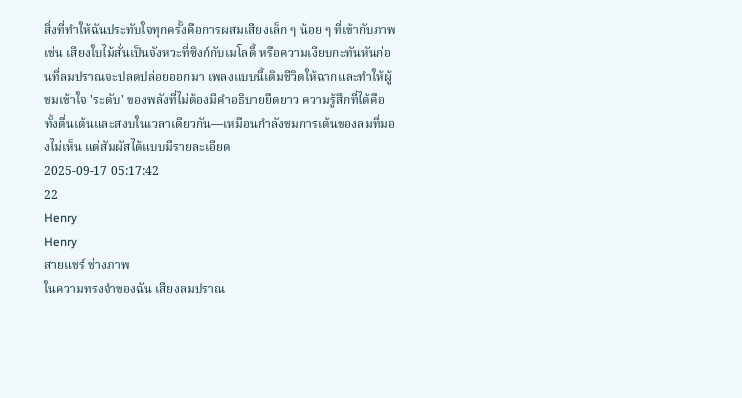สิ่งที่ทำให้ฉันประทับใจทุกครั้งคือการผสมเสียงเล็ก ๆ น้อย ๆ ที่เข้ากับภาพ เช่น เสียงใบไม้สั่นเป็นจังหวะที่ซิงก์กับเมโลดี้ หรือความเงียบกะทันหันก่อนที่ลมปราณจะปลดปล่อยออกมา เพลงแบบนี้เติมชีวิตให้ฉากและทำให้ผู้ชมเข้าใจ 'ระดับ' ของพลังที่ไม่ต้องมีคำอธิบายยืดยาว ความรู้สึกที่ได้คือทั้งตื่นเต้นและสงบในเวลาเดียวกัน—เหมือนกำลังชมการเต้นของลมที่มองไม่เห็น แต่สัมผัสได้แบบมีรายละเอียด
2025-09-17 05:17:42
22
Henry
Henry
สายแชร์ ช่างภาพ
ในความทรงจำของฉัน เสียงลมปราณ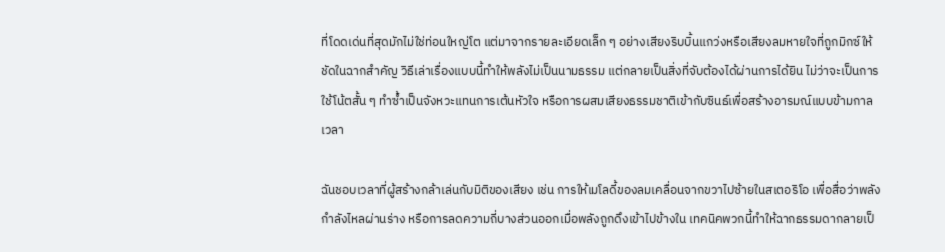ที่โดดเด่นที่สุดมักไม่ใช่ท่อนใหญ่โต แต่มาจากรายละเอียดเล็ก ๆ อย่างเสียงริบบิ้นแกว่งหรือเสียงลมหายใจที่ถูกมิกซ์ให้ชัดในฉากสำคัญ วิธีเล่าเรื่องแบบนี้ทำให้พลังไม่เป็นนามธรรม แต่กลายเป็นสิ่งที่จับต้องได้ผ่านการได้ยิน ไม่ว่าจะเป็นการใช้โน้ตสั้น ๆ ทำซ้ำเป็นจังหวะแทนการเต้นหัวใจ หรือการผสมเสียงธรรมชาติเข้ากับซินธ์เพื่อสร้างอารมณ์แบบข้ามกาลเวลา

ฉันชอบเวลาที่ผู้สร้างกล้าเล่นกับมิติของเสียง เช่น การให้เมโลดี้ของลมเคลื่อนจากขวาไปซ้ายในสเตอริโอ เพื่อสื่อว่าพลังกำลังไหลผ่านร่าง หรือการลดความถี่บางส่วนออกเมื่อพลังถูกดึงเข้าไปข้างใน เทคนิคพวกนี้ทำให้ฉากธรรมดากลายเป็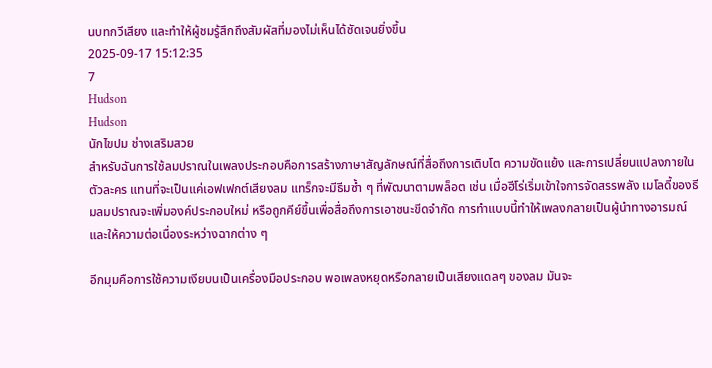นบทกวีเสียง และทำให้ผู้ชมรู้สึกถึงสัมผัสที่มองไม่เห็นได้ชัดเจนยิ่งขึ้น
2025-09-17 15:12:35
7
Hudson
Hudson
นักไขปม ช่างเสริมสวย
สำหรับฉันการใช้ลมปราณในเพลงประกอบคือการสร้างภาษาสัญลักษณ์ที่สื่อถึงการเติบโต ความขัดแย้ง และการเปลี่ยนแปลงภายในตัวละคร แทนที่จะเป็นแค่เอฟเฟกต์เสียงลม แทร็กจะมีธีมซ้ำ ๆ ที่พัฒนาตามพล็อต เช่น เมื่อฮีโร่เริ่มเข้าใจการจัดสรรพลัง เมโลดี้ของธีมลมปราณจะเพิ่มองค์ประกอบใหม่ หรือถูกคีย์ขึ้นเพื่อสื่อถึงการเอาชนะขีดจำกัด การทำแบบนี้ทำให้เพลงกลายเป็นผู้นำทางอารมณ์และให้ความต่อเนื่องระหว่างฉากต่าง ๆ

อีกมุมคือการใช้ความเงียบนเป็นเครื่องมือประกอบ พอเพลงหยุดหรือกลายเป็นเสียงแดลๆ ของลม มันจะ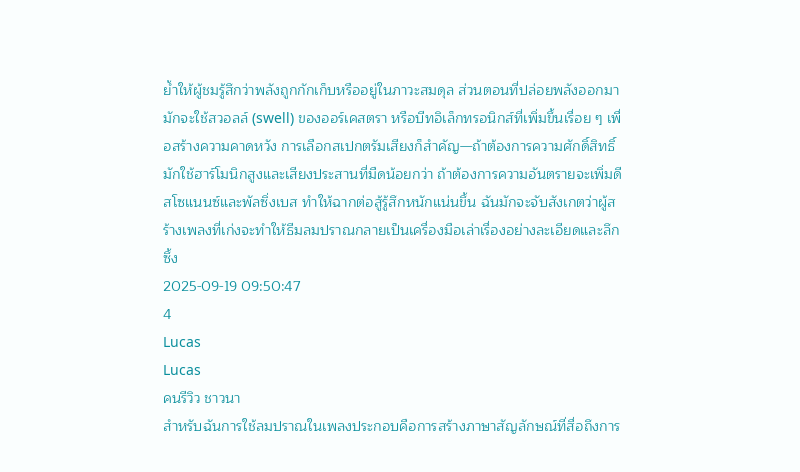ย้ำให้ผู้ชมรู้สึกว่าพลังถูกกักเก็บหรืออยู่ในภาวะสมดุล ส่วนตอนที่ปล่อยพลังออกมา มักจะใช้สวอลล์ (swell) ของออร์เคสตรา หรือบีทอิเล็กทรอนิกส์ที่เพิ่มขึ้นเรื่อย ๆ เพื่อสร้างความคาดหวัง การเลือกสเปกตรัมเสียงก็สำคัญ—ถ้าต้องการความศักดิ์สิทธิ์มักใช้ฮาร์โมนิกสูงและเสียงประสานที่มืดน้อยกว่า ถ้าต้องการความอันตรายจะเพิ่มดีสโซแนนซ์และพัลซิ่งเบส ทำให้ฉากต่อสู้รู้สึกหนักแน่นขึ้น ฉันมักจะจับสังเกตว่าผู้สร้างเพลงที่เก่งจะทำให้ธีมลมปราณกลายเป็นเครื่องมือเล่าเรื่องอย่างละเอียดและลึกซึ้ง
2025-09-19 09:50:47
4
Lucas
Lucas
คนรีวิว ชาวนา
สำหรับฉันการใช้ลมปราณในเพลงประกอบคือการสร้างภาษาสัญลักษณ์ที่สื่อถึงการ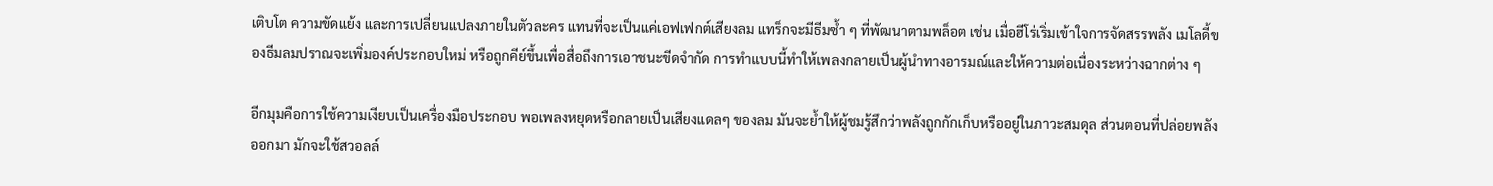เติบโต ความขัดแย้ง และการเปลี่ยนแปลงภายในตัวละคร แทนที่จะเป็นแค่เอฟเฟกต์เสียงลม แทร็กจะมีธีมซ้ำ ๆ ที่พัฒนาตามพล็อต เช่น เมื่อฮีโร่เริ่มเข้าใจการจัดสรรพลัง เมโลดี้ของธีมลมปราณจะเพิ่มองค์ประกอบใหม่ หรือถูกคีย์ขึ้นเพื่อสื่อถึงการเอาชนะขีดจำกัด การทำแบบนี้ทำให้เพลงกลายเป็นผู้นำทางอารมณ์และให้ความต่อเนื่องระหว่างฉากต่าง ๆ

อีกมุมคือการใช้ความเงียบเป็นเครื่องมือประกอบ พอเพลงหยุดหรือกลายเป็นเสียงแดลๆ ของลม มันจะย้ำให้ผู้ชมรู้สึกว่าพลังถูกกักเก็บหรืออยู่ในภาวะสมดุล ส่วนตอนที่ปล่อยพลังออกมา มักจะใช้สวอลล์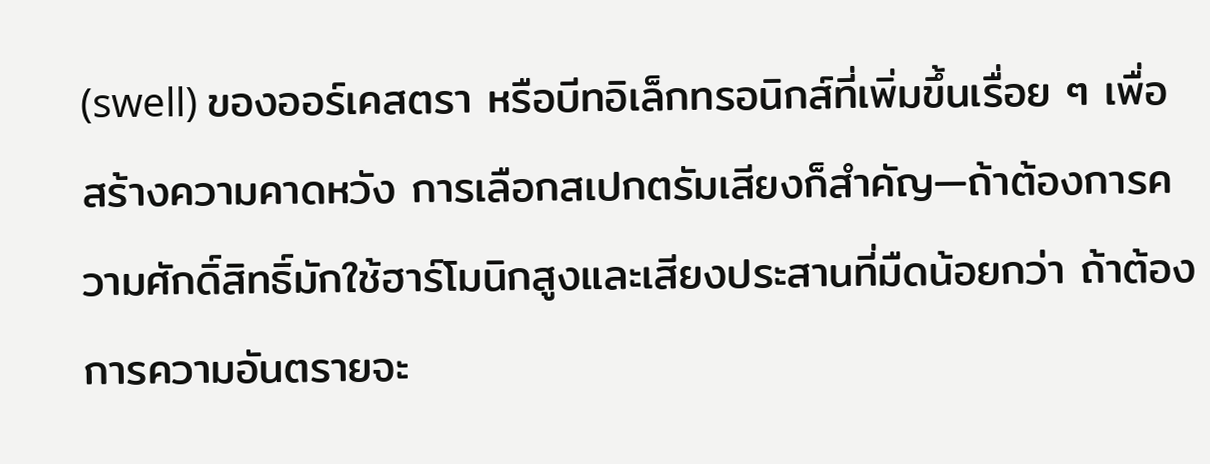(swell) ของออร์เคสตรา หรือบีทอิเล็กทรอนิกส์ที่เพิ่มขึ้นเรื่อย ๆ เพื่อสร้างความคาดหวัง การเลือกสเปกตรัมเสียงก็สำคัญ—ถ้าต้องการความศักดิ์สิทธิ์มักใช้ฮาร์โมนิกสูงและเสียงประสานที่มืดน้อยกว่า ถ้าต้องการความอันตรายจะ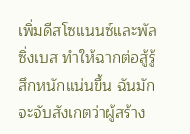เพิ่มดีสโซแนนซ์และพัลซิ่งเบส ทำให้ฉากต่อสู้รู้สึกหนักแน่นขึ้น ฉันมักจะจับสังเกตว่าผู้สร้าง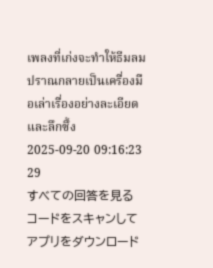เพลงที่เก่งจะทำให้ธีมลมปราณกลายเป็นเครื่องมือเล่าเรื่องอย่างละเอียดและลึกซึ้ง
2025-09-20 09:16:23
29
すべての回答を見る
コードをスキャンしてアプリをダウンロード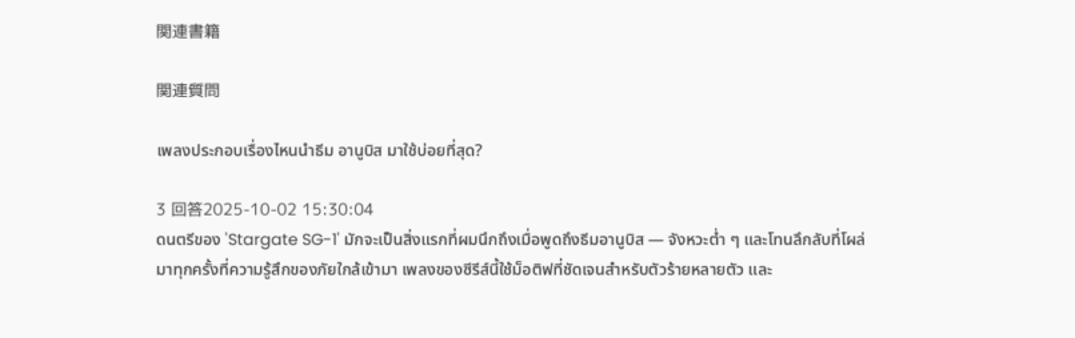関連書籍

関連質問

เพลงประกอบเรื่องไหนนำธีม อานูบิส มาใช้บ่อยที่สุด?

3 回答2025-10-02 15:30:04
ดนตรีของ 'Stargate SG-1' มักจะเป็นสิ่งแรกที่ผมนึกถึงเมื่อพูดถึงธีมอานูบิส — จังหวะต่ำ ๆ และโทนลึกลับที่โผล่มาทุกครั้งที่ความรู้สึกของภัยใกล้เข้ามา เพลงของซีรีส์นี้ใช้ม็อติฟที่ชัดเจนสำหรับตัวร้ายหลายตัว และ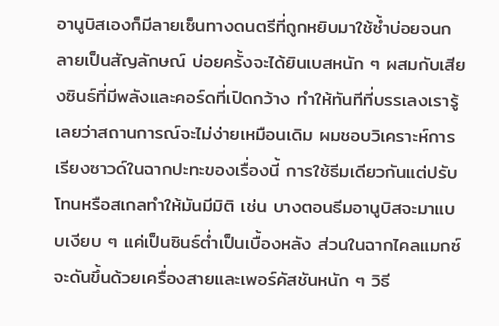อานูบิสเองก็มีลายเซ็นทางดนตรีที่ถูกหยิบมาใช้ซ้ำบ่อยจนกลายเป็นสัญลักษณ์ บ่อยครั้งจะได้ยินเบสหนัก ๆ ผสมกับเสียงซินธ์ที่มีพลังและคอร์ดที่เปิดกว้าง ทำให้ทันทีที่บรรเลงเรารู้เลยว่าสถานการณ์จะไม่ง่ายเหมือนเดิม ผมชอบวิเคราะห์การเรียงซาวด์ในฉากปะทะของเรื่องนี้ การใช้ธีมเดียวกันแต่ปรับโทนหรือสเกลทำให้มันมีมิติ เช่น บางตอนธีมอานูบิสจะมาแบบเงียบ ๆ แค่เป็นซินธ์ต่ำเป็นเบื้องหลัง ส่วนในฉากไคลแมกซ์จะดันขึ้นด้วยเครื่องสายและเพอร์คัสชันหนัก ๆ วิธี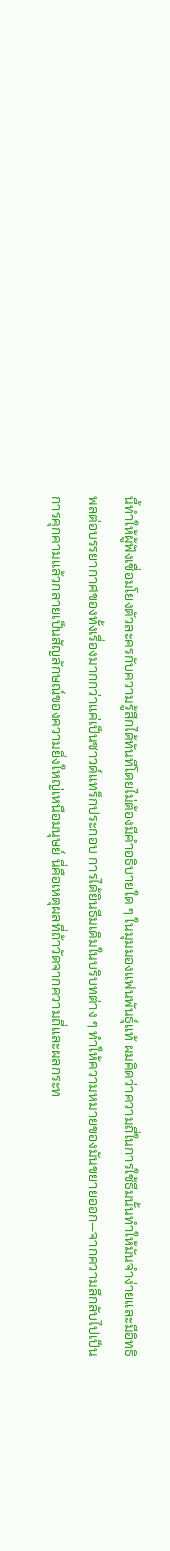นี้ทำให้ผู้ฟังเชื่อมโยงตัวละครกับความรู้สึกได้ทันทีโดยไม่ต้องมีคำอธิบายใด ๆ ในมุมมองแฟนพันธุ์แท้ ผมคิดว่าความถี่ในการใช้ธีมนั้นทำให้มันจำง่ายและมีอิทธิพลต่อบรรยากาศของทั้งเรื่องมากกว่าแค่เป็นซาวด์แทร็กประกอบ การได้ยินธีมเดิมในบริบทต่าง ๆ ทำให้ความหมายของมันขยายออก—จากความลึกลับไปเป็นการคุกคามแล้วกลายเป็นสัญลักษณ์ของความยิ่งใหญ่เหนือมนุษย์ นี่คือเหตุผลที่ถ้าวัดจากความถี่และผลกระท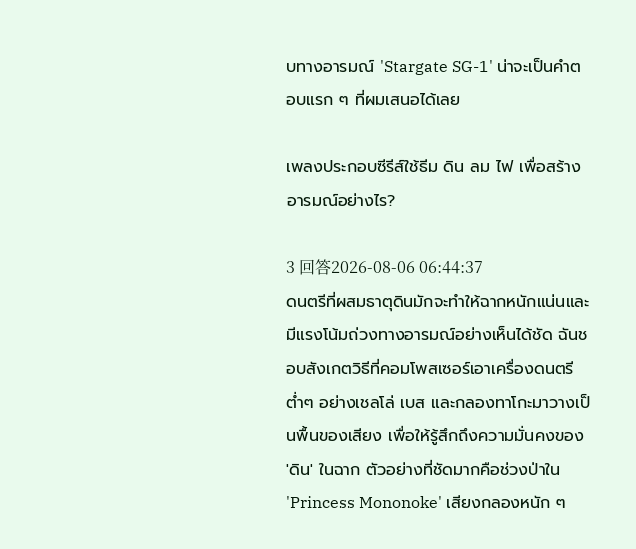บทางอารมณ์ 'Stargate SG-1' น่าจะเป็นคำตอบแรก ๆ ที่ผมเสนอได้เลย

เพลงประกอบซีรีส์ใช้ธีม ดิน ลม ไฟ เพื่อสร้างอารมณ์อย่างไร?

3 回答2026-08-06 06:44:37
ดนตรีที่ผสมธาตุดินมักจะทำให้ฉากหนักแน่นและมีแรงโน้มถ่วงทางอารมณ์อย่างเห็นได้ชัด ฉันชอบสังเกตวิธีที่คอมโพสเซอร์เอาเครื่องดนตรีต่ำๆ อย่างเชลโล่ เบส และกลองทาโกะมาวางเป็นพื้นของเสียง เพื่อให้รู้สึกถึงความมั่นคงของ 'ดิน' ในฉาก ตัวอย่างที่ชัดมากคือช่วงป่าใน 'Princess Mononoke' เสียงกลองหนัก ๆ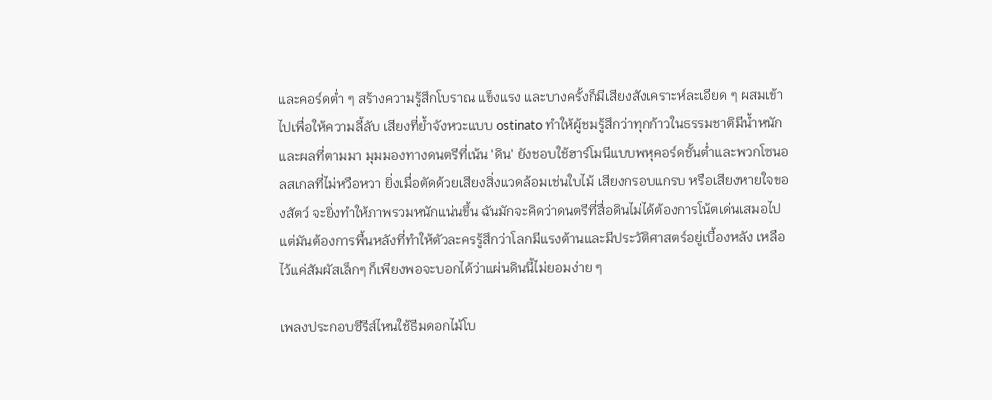และคอร์ดต่ำ ๆ สร้างความรู้สึกโบราณ แข็งแรง และบางครั้งก็มีเสียงสังเคราะห์ละเอียด ๆ ผสมเข้าไปเพื่อให้ความลี้ลับ เสียงที่ย้ำจังหวะแบบ ostinato ทำให้ผู้ชมรู้สึกว่าทุกก้าวในธรรมชาติมีน้ำหนักและผลที่ตามมา มุมมองทางดนตรีที่เน้น 'ดิน' ยังชอบใช้ฮาร์โมนีแบบพหุคอร์ดชั้นต่ำและพวกโซนอลสเกลที่ไม่หวือหวา ยิ่งเมื่อตัดด้วยเสียงสิ่งแวดล้อมเช่นใบไม้ เสียงกรอบแกรบ หรือเสียงหายใจของสัตว์ จะยิ่งทำให้ภาพรวมหนักแน่นขึ้น ฉันมักจะคิดว่าดนตรีที่สื่อดินไม่ได้ต้องการโน้ตเด่นเสมอไป แต่มันต้องการพื้นหลังที่ทำให้ตัวละครรู้สึกว่าโลกมีแรงต้านและมีประวัติศาสตร์อยู่เบื้องหลัง เหลือไว้แค่สัมผัสเล็กๆ ก็เพียงพอจะบอกได้ว่าแผ่นดินนี้ไม่ยอมง่าย ๆ

เพลงประกอบซีรีส์ไหนใช้ธีมดอกไม้โบ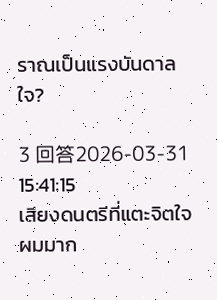ราณเป็นแรงบันดาลใจ?

3 回答2026-03-31 15:41:15
เสียงดนตรีที่แตะจิตใจผมมาก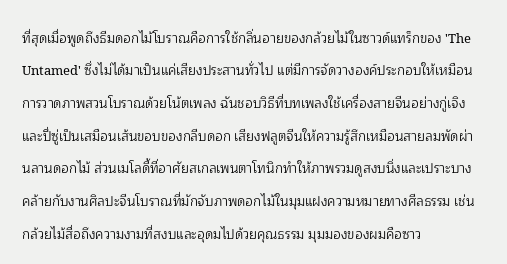ที่สุดเมื่อพูดถึงธีมดอกไม้โบราณคือการใช้กลิ่นอายของกล้วยไม้ในซาวด์แทร็กของ 'The Untamed' ซึ่งไม่ได้มาเป็นแค่เสียงประสานทั่วไป แต่มีการจัดวางองค์ประกอบให้เหมือนการวาดภาพสวนโบราณด้วยโน้ตเพลง ฉันชอบวิธีที่บทเพลงใช้เครื่องสายจีนอย่างกู่เจิงและปี่ซู่เป็นเสมือนเส้นขอบของกลีบดอก เสียงฟลูตจีนให้ความรู้สึกเหมือนสายลมพัดผ่านลานดอกไม้ ส่วนเมโลดี้ที่อาศัยสเกลเพนตาโทนิกทำให้ภาพรวมดูสงบนิ่งและเปราะบาง คล้ายกับงานศิลปะจีนโบราณที่มักจับภาพดอกไม้ในมุมแฝงความหมายทางศีลธรรม เช่น กล้วยไม้สื่อถึงความงามที่สงบและอุดมไปด้วยคุณธรรม มุมมองของผมคือซาว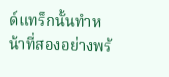ด์แทร็กนั้นทำหน้าที่สองอย่างพร้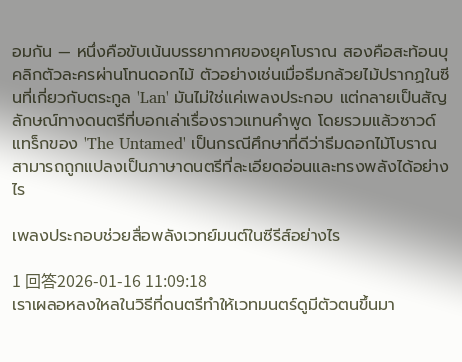อมกัน — หนึ่งคือขับเน้นบรรยากาศของยุคโบราณ สองคือสะท้อนบุคลิกตัวละครผ่านโทนดอกไม้ ตัวอย่างเช่นเมื่อธีมกล้วยไม้ปรากฏในซีนที่เกี่ยวกับตระกูล 'Lan' มันไม่ใช่แค่เพลงประกอบ แต่กลายเป็นสัญลักษณ์ทางดนตรีที่บอกเล่าเรื่องราวแทนคำพูด โดยรวมแล้วซาวด์แทร็กของ 'The Untamed' เป็นกรณีศึกษาที่ดีว่าธีมดอกไม้โบราณสามารถถูกแปลงเป็นภาษาดนตรีที่ละเอียดอ่อนและทรงพลังได้อย่างไร

เพลงประกอบช่วยสื่อพลังเวทย์มนต์ในซีรีส์อย่างไร

1 回答2026-01-16 11:09:18
เราเผลอหลงใหลในวิธีที่ดนตรีทำให้เวทมนตร์ดูมีตัวตนขึ้นมา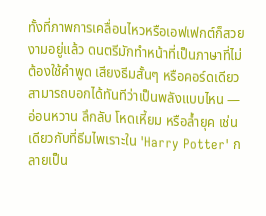ทั้งที่ภาพการเคลื่อนไหวหรือเอฟเฟกต์ก็สวยงามอยู่แล้ว ดนตรีมักทำหน้าที่เป็นภาษาที่ไม่ต้องใช้คำพูด เสียงธีมสั้นๆ หรือคอร์ดเดียวสามารถบอกได้ทันทีว่าเป็นพลังแบบไหน — อ่อนหวาน ลึกลับ โหดเหี้ยม หรือล้ำยุค เช่นเดียวกับที่ธีมไพเราะใน 'Harry Potter' กลายเป็น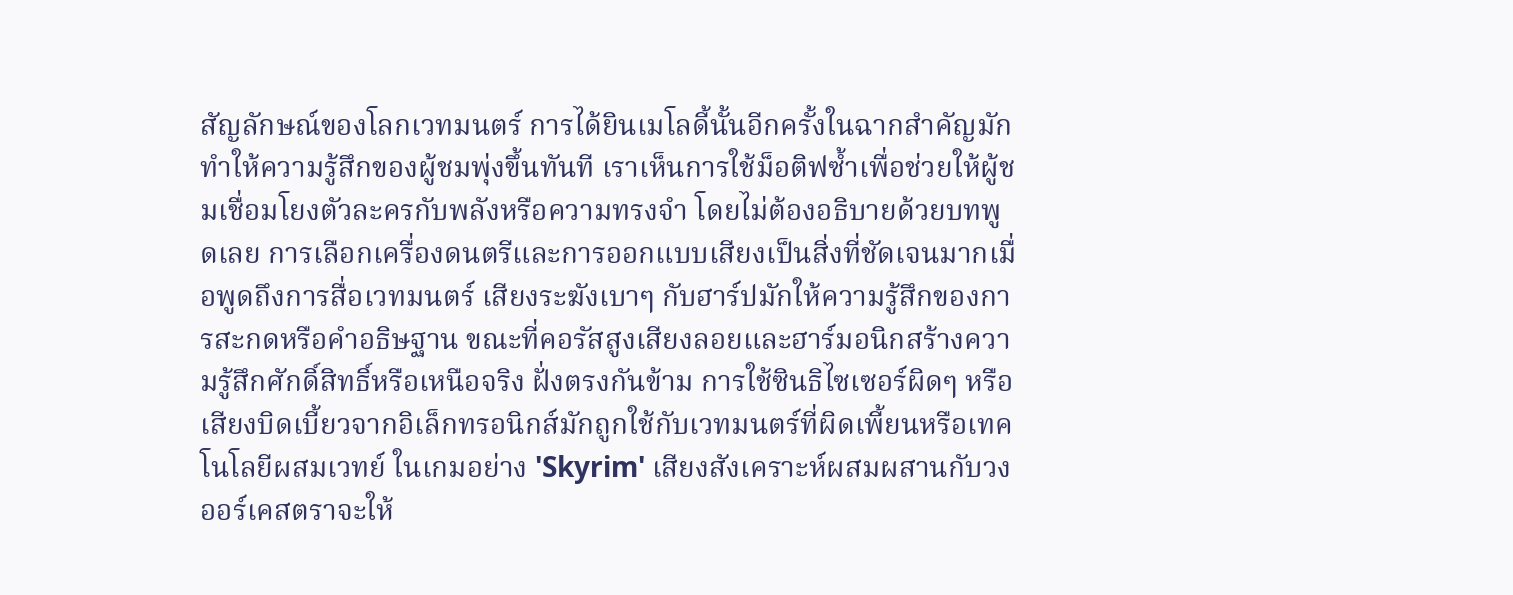สัญลักษณ์ของโลกเวทมนตร์ การได้ยินเมโลดี้นั้นอีกครั้งในฉากสำคัญมักทำให้ความรู้สึกของผู้ชมพุ่งขึ้นทันที เราเห็นการใช้ม็อติฟซ้ำเพื่อช่วยให้ผู้ชมเชื่อมโยงตัวละครกับพลังหรือความทรงจำ โดยไม่ต้องอธิบายด้วยบทพูดเลย การเลือกเครื่องดนตรีและการออกแบบเสียงเป็นสิ่งที่ชัดเจนมากเมื่อพูดถึงการสื่อเวทมนตร์ เสียงระฆังเบาๆ กับฮาร์ปมักให้ความรู้สึกของการสะกดหรือคำอธิษฐาน ขณะที่คอรัสสูงเสียงลอยและฮาร์มอนิกสร้างความรู้สึกศักดิ์สิทธิ์หรือเหนือจริง ฝั่งตรงกันข้าม การใช้ซินธิไซเซอร์ผิดๆ หรือเสียงบิดเบี้ยวจากอิเล็กทรอนิกส์มักถูกใช้กับเวทมนตร์ที่ผิดเพี้ยนหรือเทคโนโลยีผสมเวทย์ ในเกมอย่าง 'Skyrim' เสียงสังเคราะห์ผสมผสานกับวงออร์เคสตราจะให้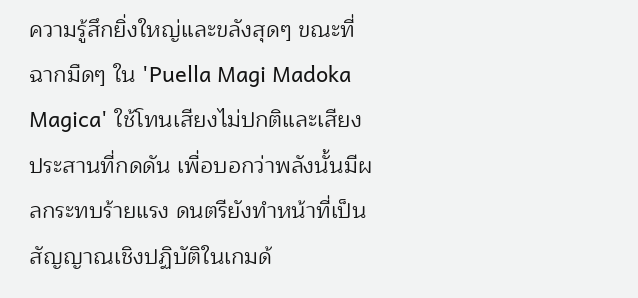ความรู้สึกยิ่งใหญ่และขลังสุดๆ ขณะที่ฉากมืดๆ ใน 'Puella Magi Madoka Magica' ใช้โทนเสียงไม่ปกติและเสียงประสานที่กดดัน เพื่อบอกว่าพลังนั้นมีผลกระทบร้ายแรง ดนตรียังทำหน้าที่เป็นสัญญาณเชิงปฏิบัติในเกมด้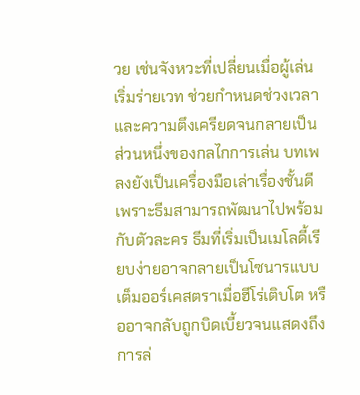วย เช่นจังหวะที่เปลี่ยนเมื่อผู้เล่นเริ่มร่ายเวท ช่วยกำหนดช่วงเวลาและความตึงเครียดจนกลายเป็นส่วนหนึ่งของกลไกการเล่น บทเพลงยังเป็นเครื่องมือเล่าเรื่องชั้นดี เพราะธีมสามารถพัฒนาไปพร้อมกับตัวละคร ธีมที่เริ่มเป็นเมโลดี้เรียบง่ายอาจกลายเป็นโซนารแบบเต็มออร์เคสตราเมื่อฮีโร่เติบโต หรืออาจกลับถูกบิดเบี้ยวจนแสดงถึงการล่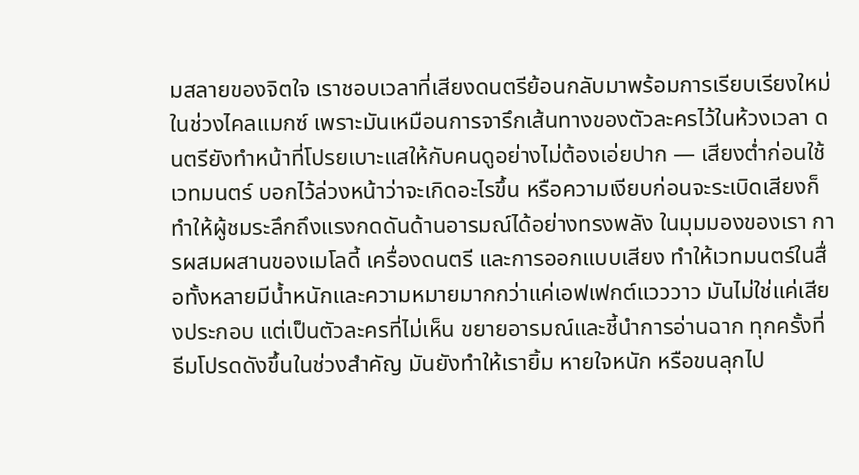มสลายของจิตใจ เราชอบเวลาที่เสียงดนตรีย้อนกลับมาพร้อมการเรียบเรียงใหม่ในช่วงไคลแมกซ์ เพราะมันเหมือนการจารึกเส้นทางของตัวละครไว้ในห้วงเวลา ดนตรียังทำหน้าที่โปรยเบาะแสให้กับคนดูอย่างไม่ต้องเอ่ยปาก — เสียงต่ำก่อนใช้เวทมนตร์ บอกไว้ล่วงหน้าว่าจะเกิดอะไรขึ้น หรือความเงียบก่อนจะระเบิดเสียงก็ทำให้ผู้ชมระลึกถึงแรงกดดันด้านอารมณ์ได้อย่างทรงพลัง ในมุมมองของเรา การผสมผสานของเมโลดี้ เครื่องดนตรี และการออกแบบเสียง ทำให้เวทมนตร์ในสื่อทั้งหลายมีน้ำหนักและความหมายมากกว่าแค่เอฟเฟกต์แวววาว มันไม่ใช่แค่เสียงประกอบ แต่เป็นตัวละครที่ไม่เห็น ขยายอารมณ์และชี้นำการอ่านฉาก ทุกครั้งที่ธีมโปรดดังขึ้นในช่วงสำคัญ มันยังทำให้เรายิ้ม หายใจหนัก หรือขนลุกไป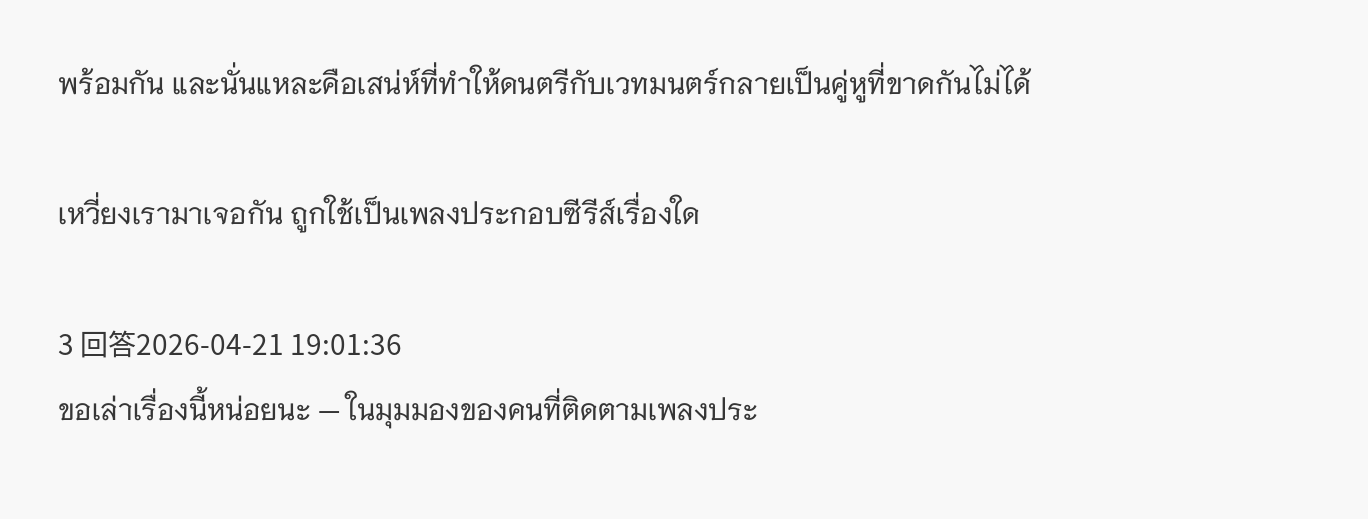พร้อมกัน และนั่นแหละคือเสน่ห์ที่ทำให้ดนตรีกับเวทมนตร์กลายเป็นคู่หูที่ขาดกันไม่ได้

เหวี่ยงเรามาเจอกัน ถูกใช้เป็นเพลงประกอบซีรีส์เรื่องใด

3 回答2026-04-21 19:01:36
ขอเล่าเรื่องนี้หน่อยนะ — ในมุมมองของคนที่ติดตามเพลงประ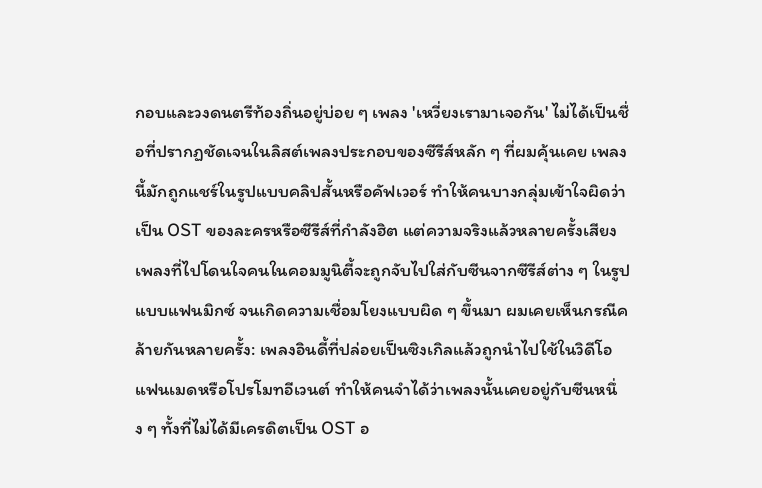กอบและวงดนตรีท้องถิ่นอยู่บ่อย ๆ เพลง 'เหวี่ยงเรามาเจอกัน' ไม่ได้เป็นชื่อที่ปรากฏชัดเจนในลิสต์เพลงประกอบของซีรีส์หลัก ๆ ที่ผมคุ้นเคย เพลงนี้มักถูกแชร์ในรูปแบบคลิปสั้นหรือคัฟเวอร์ ทำให้คนบางกลุ่มเข้าใจผิดว่าเป็น OST ของละครหรือซีรีส์ที่กำลังฮิต แต่ความจริงแล้วหลายครั้งเสียงเพลงที่ไปโดนใจคนในคอมมูนิตี้จะถูกจับไปใส่กับซีนจากซีรีส์ต่าง ๆ ในรูปแบบแฟนมิกซ์ จนเกิดความเชื่อมโยงแบบผิด ๆ ขึ้นมา ผมเคยเห็นกรณีคล้ายกันหลายครั้ง: เพลงอินดี้ที่ปล่อยเป็นซิงเกิลแล้วถูกนำไปใช้ในวิดีโอแฟนเมดหรือโปรโมทอีเวนต์ ทำให้คนจำได้ว่าเพลงนั้นเคยอยู่กับซีนหนึ่ง ๆ ทั้งที่ไม่ได้มีเครดิตเป็น OST อ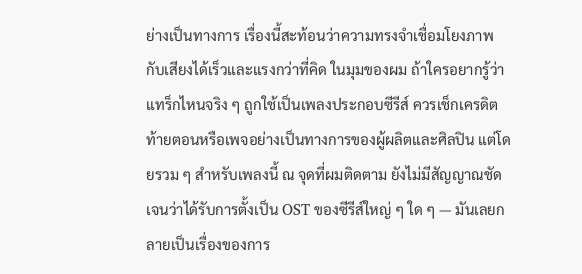ย่างเป็นทางการ เรื่องนี้สะท้อนว่าความทรงจำเชื่อมโยงภาพกับเสียงได้เร็วและแรงกว่าที่คิด ในมุมของผม ถ้าใครอยากรู้ว่าแทร็กไหนจริง ๆ ถูกใช้เป็นเพลงประกอบซีรีส์ ควรเช็กเครดิตท้ายตอนหรือเพจอย่างเป็นทางการของผู้ผลิตและศิลปิน แต่โดยรวม ๆ สำหรับเพลงนี้ ณ จุดที่ผมติดตาม ยังไม่มีสัญญาณชัดเจนว่าได้รับการตั้งเป็น OST ของซีรีส์ใหญ่ ๆ ใด ๆ — มันเลยกลายเป็นเรื่องของการ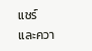แชร์และควา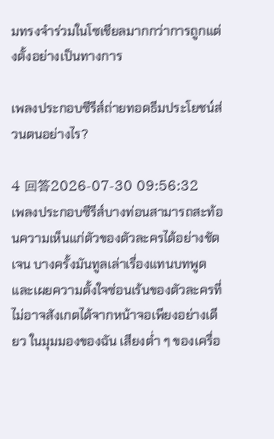มทรงจำร่วมในโซเชียลมากกว่าการถูกแต่งตั้งอย่างเป็นทางการ

เพลงประกอบซีรีส์ถ่ายทอดธีมประโยชน์ส่วนตนอย่างไร?

4 回答2026-07-30 09:56:32
เพลงประกอบซีรีส์บางท่อนสามารถสะท้อนความเห็นแก่ตัวของตัวละครได้อย่างชัดเจน บางครั้งมันทูลเล่าเรื่องแทนบทพูดและเผยความตั้งใจซ่อนเร้นของตัวละครที่ไม่อาจสังเกตได้จากหน้าจอเพียงอย่างเดียว ในมุมมองของฉัน เสียงต่ำ ๆ ของเครื่อ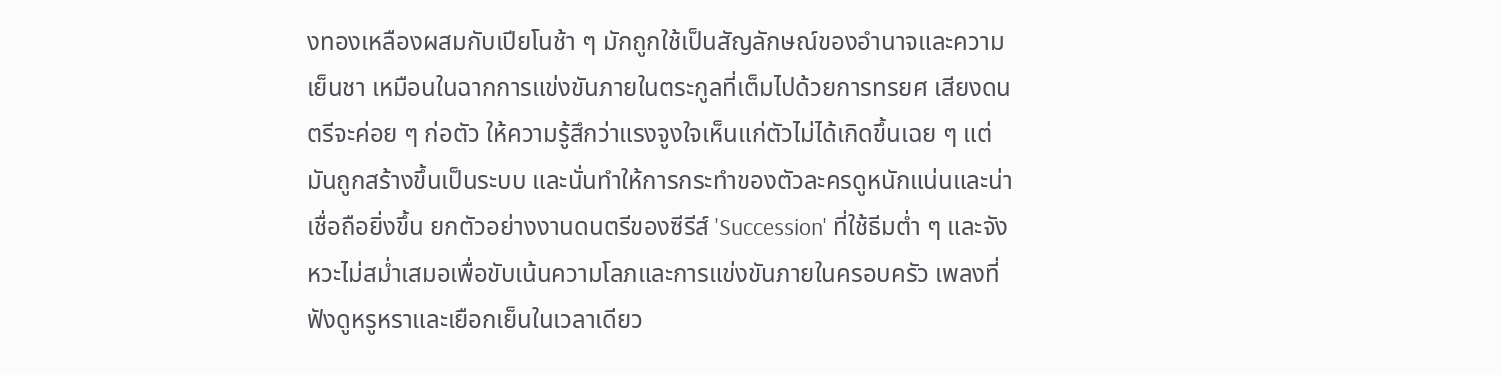งทองเหลืองผสมกับเปียโนช้า ๆ มักถูกใช้เป็นสัญลักษณ์ของอำนาจและความเย็นชา เหมือนในฉากการแข่งขันภายในตระกูลที่เต็มไปด้วยการทรยศ เสียงดนตรีจะค่อย ๆ ก่อตัว ให้ความรู้สึกว่าแรงจูงใจเห็นแก่ตัวไม่ได้เกิดขึ้นเฉย ๆ แต่มันถูกสร้างขึ้นเป็นระบบ และนั่นทำให้การกระทำของตัวละครดูหนักแน่นและน่าเชื่อถือยิ่งขึ้น ยกตัวอย่างงานดนตรีของซีรีส์ 'Succession' ที่ใช้ธีมต่ำ ๆ และจังหวะไม่สม่ำเสมอเพื่อขับเน้นความโลภและการแข่งขันภายในครอบครัว เพลงที่ฟังดูหรูหราและเยือกเย็นในเวลาเดียว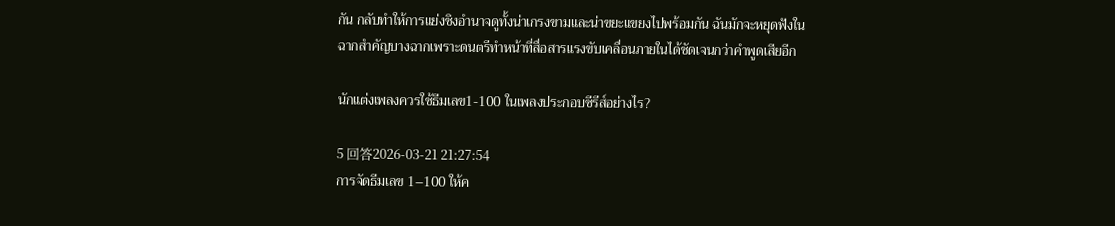กัน กลับทำให้การแย่งชิงอำนาจดูทั้งน่าเกรงขามและน่าขยะแขยงไปพร้อมกัน ฉันมักจะหยุดฟังในฉากสำคัญบางฉากเพราะดนตรีทำหน้าที่สื่อสารแรงขับเคลื่อนภายในได้ชัดเจนกว่าคำพูดเสียอีก

นักแต่งเพลงควรใช้ธีมเลข1-100 ในเพลงประกอบซีรีส์อย่างไร?

5 回答2026-03-21 21:27:54
การจัดธีมเลข 1–100 ให้ค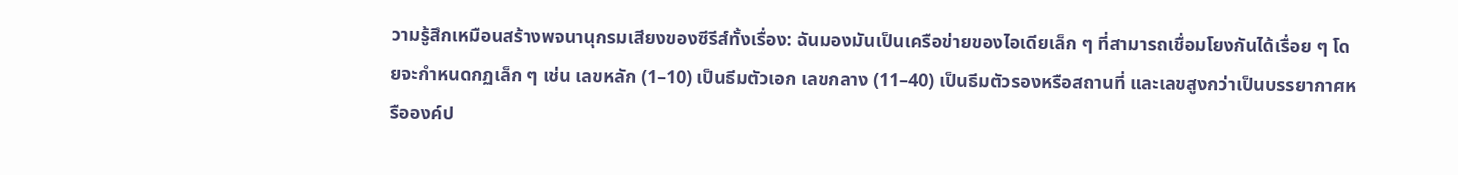วามรู้สึกเหมือนสร้างพจนานุกรมเสียงของซีรีส์ทั้งเรื่อง: ฉันมองมันเป็นเครือข่ายของไอเดียเล็ก ๆ ที่สามารถเชื่อมโยงกันได้เรื่อย ๆ โดยจะกำหนดกฏเล็ก ๆ เช่น เลขหลัก (1–10) เป็นธีมตัวเอก เลขกลาง (11–40) เป็นธีมตัวรองหรือสถานที่ และเลขสูงกว่าเป็นบรรยากาศหรือองค์ป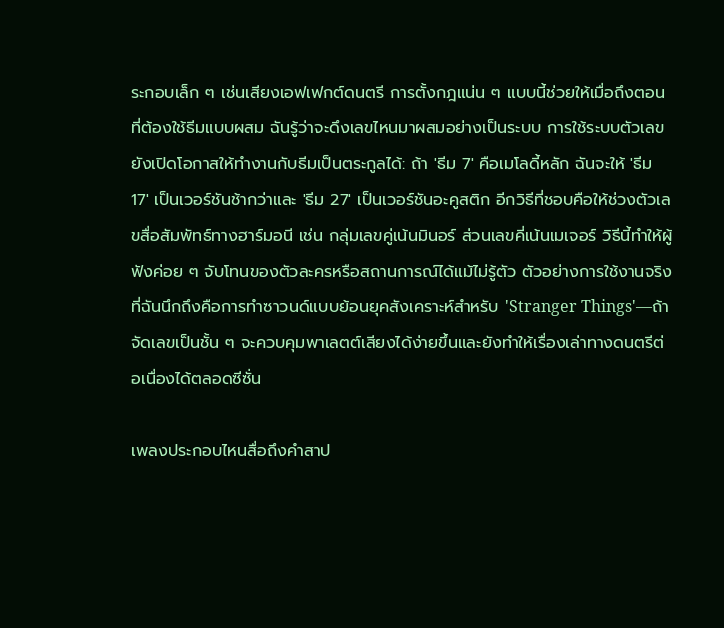ระกอบเล็ก ๆ เช่นเสียงเอฟเฟกต์ดนตรี การตั้งกฎแน่น ๆ แบบนี้ช่วยให้เมื่อถึงตอนที่ต้องใช้ธีมแบบผสม ฉันรู้ว่าจะดึงเลขไหนมาผสมอย่างเป็นระบบ การใช้ระบบตัวเลขยังเปิดโอกาสให้ทำงานกับธีมเป็นตระกูลได้: ถ้า 'ธีม 7' คือเมโลดี้หลัก ฉันจะให้ 'ธีม 17' เป็นเวอร์ชันช้ากว่าและ 'ธีม 27' เป็นเวอร์ชันอะคูสติก อีกวิธีที่ชอบคือให้ช่วงตัวเลขสื่อสัมพัทธ์ทางฮาร์มอนี เช่น กลุ่มเลขคู่เน้นมินอร์ ส่วนเลขคี่เน้นเมเจอร์ วิธีนี้ทำให้ผู้ฟังค่อย ๆ จับโทนของตัวละครหรือสถานการณ์ได้แม้ไม่รู้ตัว ตัวอย่างการใช้งานจริงที่ฉันนึกถึงคือการทำซาวนด์แบบย้อนยุคสังเคราะห์สำหรับ 'Stranger Things'—ถ้าจัดเลขเป็นชั้น ๆ จะควบคุมพาเลตต์เสียงได้ง่ายขึ้นและยังทำให้เรื่องเล่าทางดนตรีต่อเนื่องได้ตลอดซีซั่น

เพลงประกอบไหนสื่อถึงคำสาป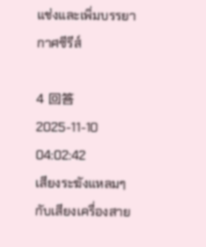แช่งและเพิ่มบรรยากาศซีรีส์

4 回答2025-11-10 04:02:42
เสียงระฆังแหลมๆ กับเสียงเครื่องสาย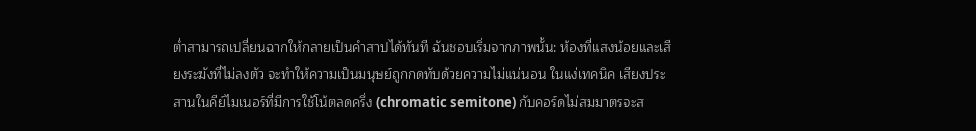ต่ำสามารถเปลี่ยนฉากให้กลายเป็นคำสาปได้ทันที ฉันชอบเริ่มจากภาพนั้น: ห้องที่แสงน้อยและเสียงระฆังที่ไม่ลงตัว จะทำให้ความเป็นมนุษย์ถูกกดทับด้วยความไม่แน่นอน ในแง่เทคนิค เสียงประสานในคีย์ไมเนอร์ที่มีการใช้โน้ตลดครึ่ง (chromatic semitone) กับคอร์ดไม่สมมาตรจะส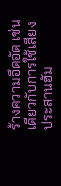ร้างความอึดอัด เช่นเดียวกับการใช้เสียงประสานฮัม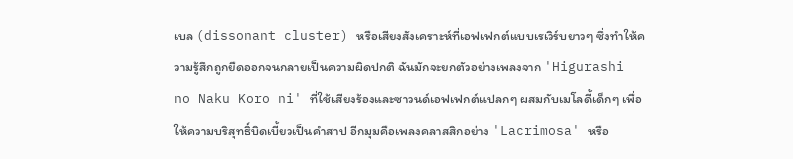เบล (dissonant cluster) หรือเสียงสังเคราะห์ที่เอฟเฟกต์แบบเรเวิร์บยาวๆ ซึ่งทำให้ความรู้สึกถูกยืดออกจนกลายเป็นความผิดปกติ ฉันมักจะยกตัวอย่างเพลงจาก 'Higurashi no Naku Koro ni' ที่ใช้เสียงร้องและซาวนด์เอฟเฟกต์แปลกๆ ผสมกับเมโลดี้เด็กๆ เพื่อให้ความบริสุทธิ์บิดเบี้ยวเป็นคำสาป อีกมุมคือเพลงคลาสสิกอย่าง 'Lacrimosa' หรือ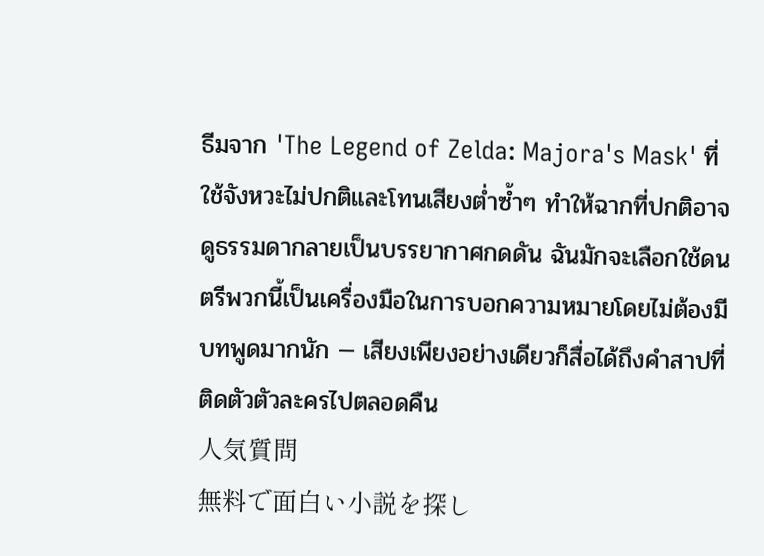ธีมจาก 'The Legend of Zelda: Majora's Mask' ที่ใช้จังหวะไม่ปกติและโทนเสียงต่ำซ้ำๆ ทำให้ฉากที่ปกติอาจดูธรรมดากลายเป็นบรรยากาศกดดัน ฉันมักจะเลือกใช้ดนตรีพวกนี้เป็นเครื่องมือในการบอกความหมายโดยไม่ต้องมีบทพูดมากนัก — เสียงเพียงอย่างเดียวก็สื่อได้ถึงคำสาปที่ติดตัวตัวละครไปตลอดคืน
人気質問
無料で面白い小説を探し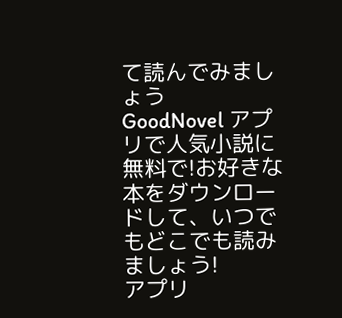て読んでみましょう
GoodNovel アプリで人気小説に無料で!お好きな本をダウンロードして、いつでもどこでも読みましょう!
アプリ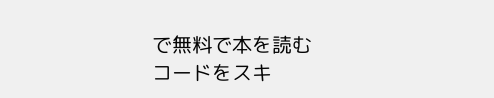で無料で本を読む
コードをスキ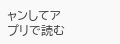ャンしてアプリで読む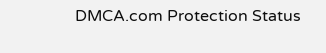DMCA.com Protection Status